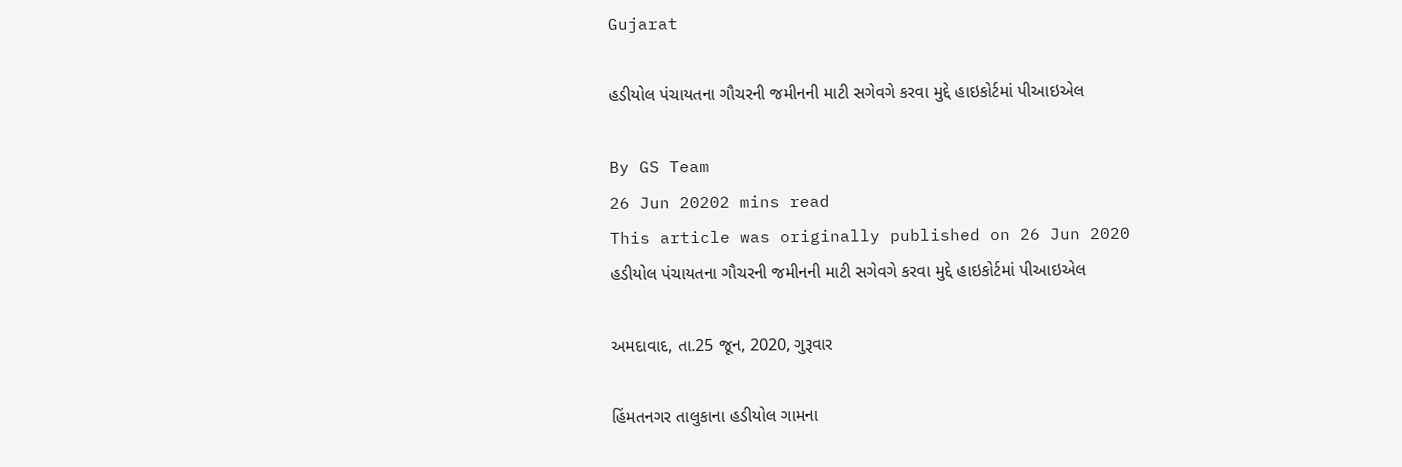Gujarat

હડીયોલ પંચાયતના ગૌચરની જમીનની માટી સગેવગે કરવા મુદ્દે હાઇકોર્ટમાં પીઆઇએલ

By GS Team
26 Jun 20202 mins read
This article was originally published on 26 Jun 2020
હડીયોલ પંચાયતના ગૌચરની જમીનની માટી સગેવગે કરવા મુદ્દે હાઇકોર્ટમાં પીઆઇએલ

અમદાવાદ, તા.25 જૂન, 2020, ગુરૂવાર

હિંમતનગર તાલુકાના હડીયોલ ગામના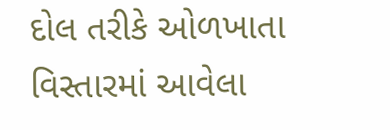દોલ તરીકે ઓળખાતા વિસ્તારમાં આવેલા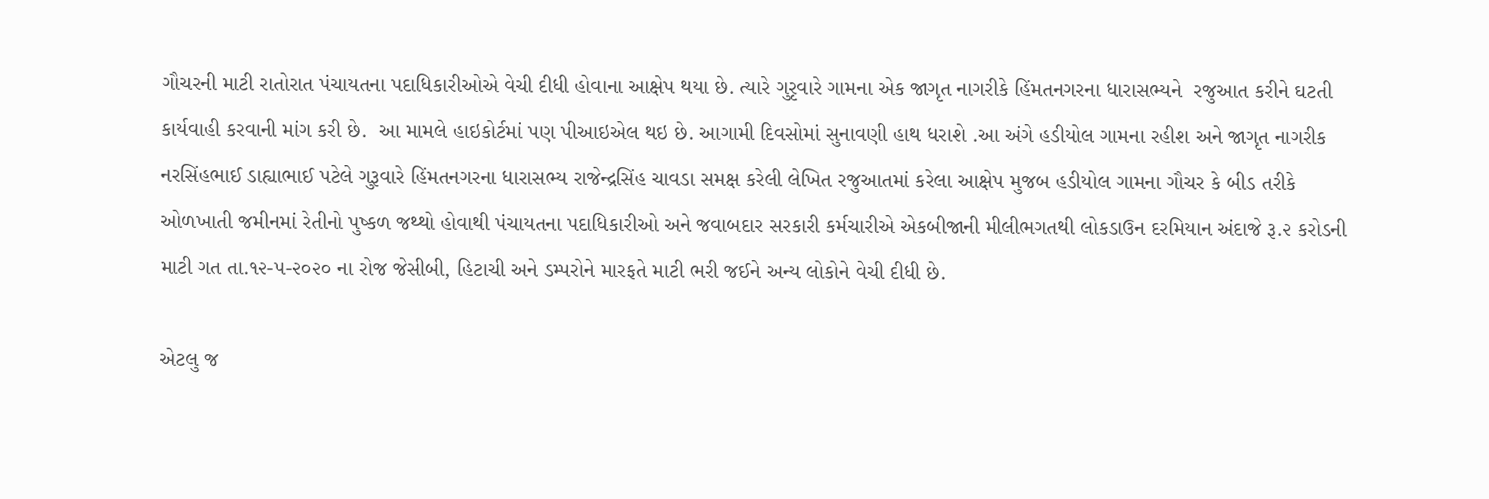ગૌચરની માટી રાતોરાત પંચાયતના પદાધિકારીઓએ વેચી દીધી હોવાના આક્ષેપ થયા છે. ત્યારે ગુરૃવારે ગામના એક જાગૃત નાગરીકે હિંમતનગરના ધારાસભ્યને  રજુઆત કરીને ઘટતી કાર્યવાહી કરવાની માંગ કરી છે.  આ મામલે હાઇકોર્ટમાં પણ પીઆઇએલ થઇ છે. આગામી દિવસોમાં સુનાવણી હાથ ધરાશે .આ અંગે હડીયોલ ગામના રહીશ અને જાગૃત નાગરીક નરસિંહભાઈ ડાહ્યાભાઈ પટેલે ગુરૂવારે હિંમતનગરના ધારાસભ્ય રાજેન્દ્રસિંહ ચાવડા સમક્ષ કરેલી લેખિત રજુઆતમાં કરેલા આક્ષેપ મુજબ હડીયોલ ગામના ગૌચર કે બીડ તરીકે ઓળખાતી જમીનમાં રેતીનો પુષ્કળ જથ્થો હોવાથી પંચાયતના પદાધિકારીઓ અને જવાબદાર સરકારી કર્મચારીએ એકબીજાની મીલીભગતથી લોકડાઉન દરમિયાન અંદાજે રૂ.૨ કરોડની માટી ગત તા.૧૨-૫-૨૦૨૦ ના રોજ જેસીબી, હિટાચી અને ડમ્પરોને મારફતે માટી ભરી જઈને અન્ય લોકોને વેચી દીધી છે.

એટલુ જ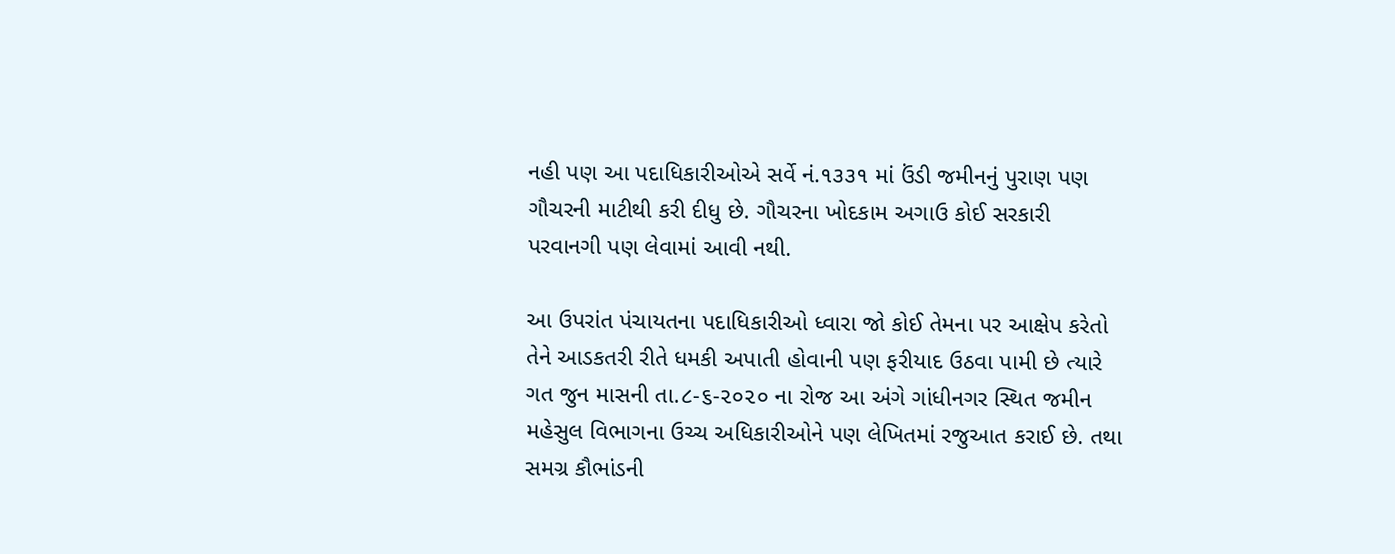નહી પણ આ પદાધિકારીઓએ સર્વે નં.૧૩૩૧ માં ઉંડી જમીનનું પુરાણ પણ ગૌચરની માટીથી કરી દીધુ છે. ગૌચરના ખોદકામ અગાઉ કોઈ સરકારી પરવાનગી પણ લેવામાં આવી નથી.

આ ઉપરાંત પંચાયતના પદાધિકારીઓ ધ્વારા જો કોઈ તેમના પર આક્ષેપ કરેતો તેને આડકતરી રીતે ધમકી અપાતી હોવાની પણ ફરીયાદ ઉઠવા પામી છે ત્યારે ગત જુન માસની તા.૮-૬-૨૦૨૦ ના રોજ આ અંગે ગાંધીનગર સ્થિત જમીન મહેસુલ વિભાગના ઉચ્ચ અધિકારીઓને પણ લેખિતમાં રજુઆત કરાઈ છે. તથા સમગ્ર કૌભાંડની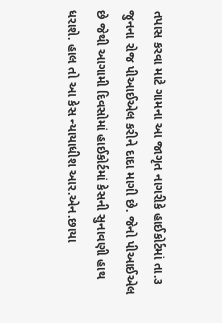તપાસ કરવા માટે ગામના આ જાગૃત નાગરીકે હાઈકોર્ટમાં તા.૩ જુનના રોજ પીઆઈએલ કરીને દાદા માગી છે. જેનો પીઆઈએલ છે જેથી આગામી દિવસોમાં હાઈકોર્ટમાં કેસની સુનાવણી હાથ ધરાશે. હાલ તો આ કેસ ન્યાયાધીશ આર.એન.છાયા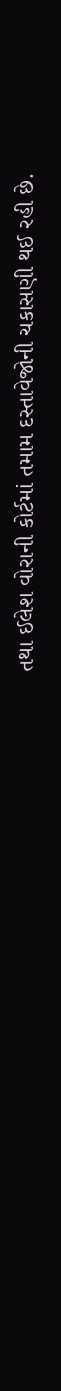તથા ઈલેશ વોરાની કોર્ટમાં તમામ દસ્તાવેજોની ચકાસણી થઈ રહી છે.